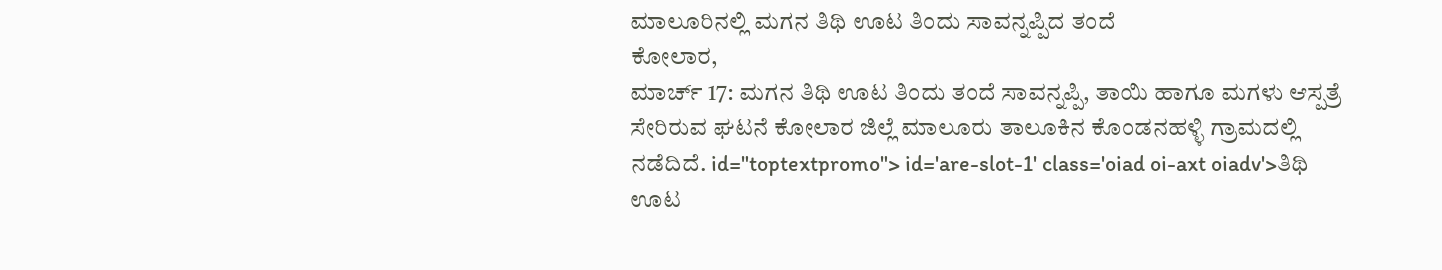ಮಾಲೂರಿನಲ್ಲಿ ಮಗನ ತಿಥಿ ಊಟ ತಿಂದು ಸಾವನ್ನಪ್ಪಿದ ತಂದೆ
ಕೋಲಾರ,
ಮಾರ್ಚ್ 17: ಮಗನ ತಿಥಿ ಊಟ ತಿಂದು ತಂದೆ ಸಾವನ್ನಪ್ಪಿ, ತಾಯಿ ಹಾಗೂ ಮಗಳು ಆಸ್ಪತ್ರೆ ಸೇರಿರುವ ಘಟನೆ ಕೋಲಾರ ಜಿಲ್ಲೆ ಮಾಲೂರು ತಾಲೂಕಿನ ಕೊಂಡನಹಳ್ಳಿ ಗ್ರಾಮದಲ್ಲಿ ನಡೆದಿದೆ. id="toptextpromo"> id='are-slot-1' class='oiad oi-axt oiadv'>ತಿಥಿ
ಊಟ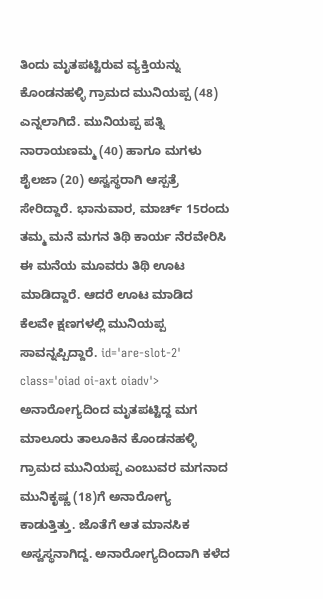ತಿಂದು ಮೃತಪಟ್ಟಿರುವ ವ್ಯಕ್ತಿಯನ್ನು ಕೊಂಡನಹಳ್ಳಿ ಗ್ರಾಮದ ಮುನಿಯಪ್ಪ (48) ಎನ್ನಲಾಗಿದೆ. ಮುನಿಯಪ್ಪ ಪತ್ನಿ ನಾರಾಯಣಮ್ಮ (40) ಹಾಗೂ ಮಗಳು ಶೈಲಜಾ (20) ಅಸ್ವಸ್ಥರಾಗಿ ಆಸ್ಪತ್ರೆ ಸೇರಿದ್ದಾರೆ. ಭಾನುವಾರ, ಮಾರ್ಚ್ 15ರಂದು ತಮ್ಮ ಮನೆ ಮಗನ ತಿಥಿ ಕಾರ್ಯ ನೆರವೇರಿಸಿ ಈ ಮನೆಯ ಮೂವರು ತಿಥಿ ಊಟ ಮಾಡಿದ್ದಾರೆ. ಆದರೆ ಊಟ ಮಾಡಿದ ಕೆಲವೇ ಕ್ಷಣಗಳಲ್ಲಿ ಮುನಿಯಪ್ಪ ಸಾವನ್ನಪ್ಪಿದ್ದಾರೆ. id='are-slot-2' class='oiad oi-axt oiadv'>
ಅನಾರೋಗ್ಯದಿಂದ ಮೃತಪಟ್ಟಿದ್ದ ಮಗ
ಮಾಲೂರು ತಾಲೂಕಿನ ಕೊಂಡನಹಳ್ಳಿ ಗ್ರಾಮದ ಮುನಿಯಪ್ಪ ಎಂಬುವರ ಮಗನಾದ ಮುನಿಕೃಷ್ಣ (18)ಗೆ ಅನಾರೋಗ್ಯ ಕಾಡುತ್ತಿತ್ತು. ಜೊತೆಗೆ ಆತ ಮಾನಸಿಕ ಅಸ್ವಸ್ಥನಾಗಿದ್ದ. ಅನಾರೋಗ್ಯದಿಂದಾಗಿ ಕಳೆದ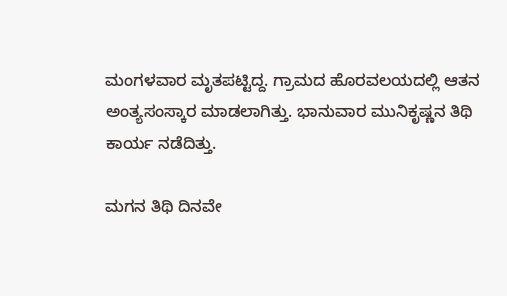ಮಂಗಳವಾರ ಮೃತಪಟ್ಟಿದ್ದ. ಗ್ರಾಮದ ಹೊರವಲಯದಲ್ಲಿ ಆತನ ಅಂತ್ಯಸಂಸ್ಕಾರ ಮಾಡಲಾಗಿತ್ತು. ಭಾನುವಾರ ಮುನಿಕೃಷ್ಣನ ತಿಥಿ ಕಾರ್ಯ ನಡೆದಿತ್ತು.

ಮಗನ ತಿಥಿ ದಿನವೇ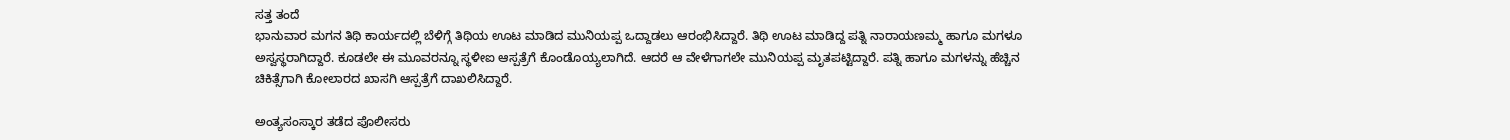ಸತ್ತ ತಂದೆ
ಭಾನುವಾರ ಮಗನ ತಿಥಿ ಕಾರ್ಯದಲ್ಲಿ ಬೆಳಿಗ್ಗೆ ತಿಥಿಯ ಊಟ ಮಾಡಿದ ಮುನಿಯಪ್ಪ ಒದ್ದಾಡಲು ಆರಂಭಿಸಿದ್ದಾರೆ. ತಿಥಿ ಊಟ ಮಾಡಿದ್ದ ಪತ್ನಿ ನಾರಾಯಣಮ್ಮ ಹಾಗೂ ಮಗಳೂ ಅಸ್ವಸ್ಥರಾಗಿದ್ದಾರೆ. ಕೂಡಲೇ ಈ ಮೂವರನ್ನೂ ಸ್ಥಳೀಐ ಆಸ್ಪತ್ರೆಗೆ ಕೊಂಡೊಯ್ಯಲಾಗಿದೆ. ಆದರೆ ಆ ವೇಳೆಗಾಗಲೇ ಮುನಿಯಪ್ಪ ಮೃತಪಟ್ಟಿದ್ದಾರೆ. ಪತ್ನಿ ಹಾಗೂ ಮಗಳನ್ನು ಹೆಚ್ಚಿನ ಚಿಕಿತ್ಸೆಗಾಗಿ ಕೋಲಾರದ ಖಾಸಗಿ ಆಸ್ಪತ್ರೆಗೆ ದಾಖಲಿಸಿದ್ದಾರೆ.

ಅಂತ್ಯಸಂಸ್ಕಾರ ತಡೆದ ಪೊಲೀಸರು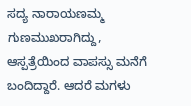ಸದ್ಯ ನಾರಾಯಣಮ್ಮ ಗುಣಮುಖರಾಗಿದ್ದು, ಆಸ್ಪತ್ರೆಯಿಂದ ವಾಪಸ್ಸು ಮನೆಗೆ ಬಂದಿದ್ದಾರೆ. ಆದರೆ ಮಗಳು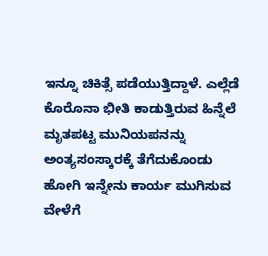ಇನ್ನೂ ಚಿಕಿತ್ಸೆ ಪಡೆಯುತ್ತಿದ್ದಾಳೆ. ಎಲ್ಲೆಡೆ ಕೊರೊನಾ ಭೀತಿ ಕಾಡುತ್ತಿರುವ ಹಿನ್ನೆಲೆ ಮೃತಪಟ್ಟ ಮುನಿಯಪನನ್ನು ಅಂತ್ಯಸಂಸ್ಕಾರಕ್ಕೆ ತೆಗೆದುಕೊಂಡು ಹೋಗಿ ಇನ್ನೇನು ಕಾರ್ಯ ಮುಗಿಸುವ ವೇಳೆಗೆ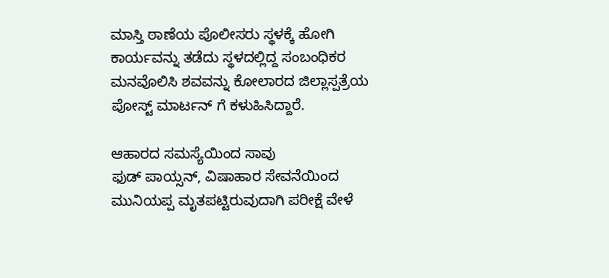ಮಾಸ್ತಿ ಠಾಣೆಯ ಪೊಲೀಸರು ಸ್ಥಳಕ್ಕೆ ಹೋಗಿ ಕಾರ್ಯವನ್ನು ತಡೆದು ಸ್ಥಳದಲ್ಲಿದ್ದ ಸಂಬಂಧಿಕರ ಮನವೊಲಿಸಿ ಶವವನ್ನು ಕೋಲಾರದ ಜಿಲ್ಲಾಸ್ಪತ್ರೆಯ ಪೋಸ್ಟ್ ಮಾರ್ಟನ್ ಗೆ ಕಳುಹಿಸಿದ್ದಾರೆ.

ಆಹಾರದ ಸಮಸ್ಯೆಯಿಂದ ಸಾವು
ಫುಡ್ ಪಾಯ್ಸನ್, ವಿಷಾಹಾರ ಸೇವನೆಯಿಂದ ಮುನಿಯಪ್ಪ ಮೃತಪಟ್ಟಿರುವುದಾಗಿ ಪರೀಕ್ಷೆ ವೇಳೆ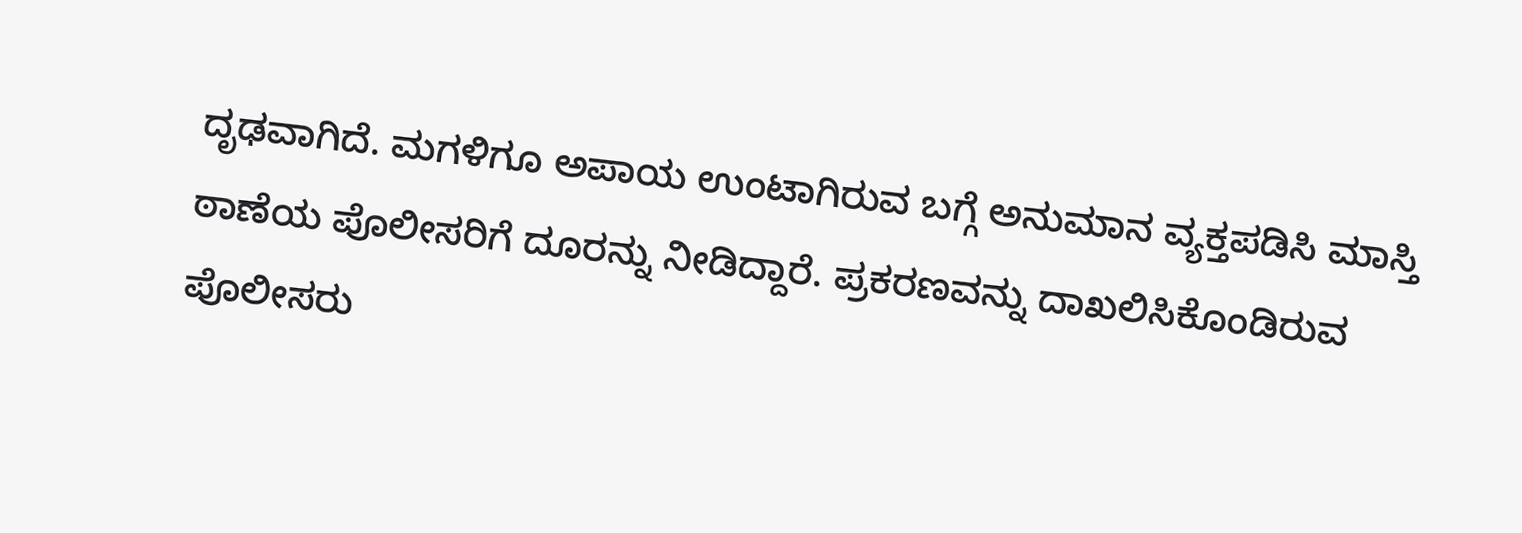ದೃಢವಾಗಿದೆ. ಮಗಳಿಗೂ ಅಪಾಯ ಉಂಟಾಗಿರುವ ಬಗ್ಗೆ ಅನುಮಾನ ವ್ಯಕ್ತಪಡಿಸಿ ಮಾಸ್ತಿ ಠಾಣೆಯ ಪೊಲೀಸರಿಗೆ ದೂರನ್ನು ನೀಡಿದ್ದಾರೆ. ಪ್ರಕರಣವನ್ನು ದಾಖಲಿಸಿಕೊಂಡಿರುವ ಪೊಲೀಸರು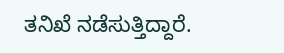ತನಿಖೆ ನಡೆಸುತ್ತಿದ್ದಾರೆ.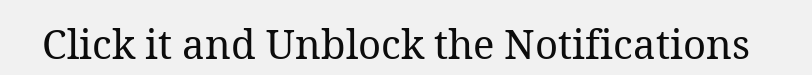Click it and Unblock the Notifications